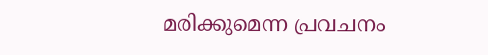മരിക്കുമെന്ന പ്രവചനം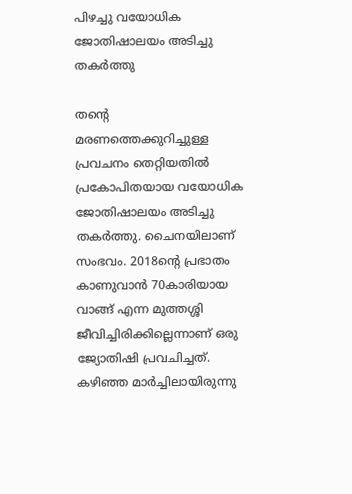പിഴച്ചു വയോധിക ജോതിഷാലയം അടിച്ചു തകര്‍ത്തു

തന്‍റെ മരണത്തെക്കുറിച്ചുള്ള പ്രവചനം തെറ്റിയതില്‍ പ്രകോപിതയായ വയോധിക ജോതിഷാലയം അടിച്ചു തകര്‍ത്തു. ചൈനയിലാണ് സംഭവം. 2018ന്‍റെ പ്രഭാതം കാണുവാന്‍ 70കാരിയായ വാങ്ങ് എന്ന മുത്തശ്ശി ജീവിച്ചിരിക്കില്ലെന്നാണ് ഒരു ജ്യോതിഷി പ്രവചിച്ചത്. കഴിഞ്ഞ മാര്‍ച്ചിലായിരുന്നു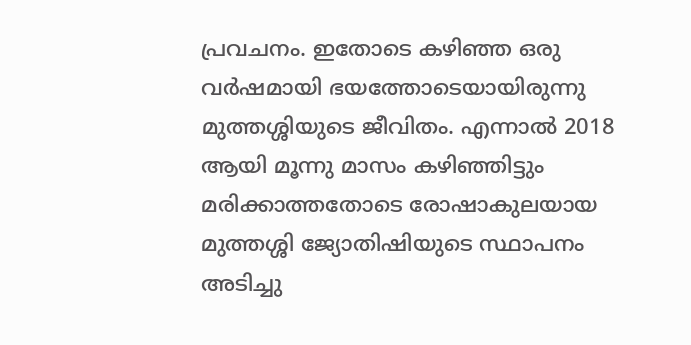പ്രവചനം. ഇതോടെ കഴിഞ്ഞ ഒരു വര്‍ഷമായി ഭയത്തോടെയായിരുന്നു മുത്തശ്ശിയുടെ ജീവിതം. എന്നാല്‍ 2018 ആയി മൂന്നു മാസം കഴിഞ്ഞിട്ടും മരിക്കാത്തതോടെ രോഷാകുലയായ മുത്തശ്ശി ജ്യോതിഷിയുടെ സ്ഥാപനം അടിച്ചു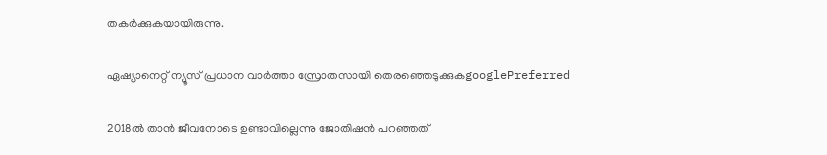തകര്‍ക്കുകയായിരുന്നു.

ഏഷ്യാനെറ്റ് ന്യൂസ് പ്രധാന വാർത്താ സ്രോതസായി തെരഞ്ഞെടുക്കുകgooglePreferred

2018ല്‍ താന്‍ ജീവനോടെ ഉണ്ടാവില്ലെന്നു ജോതിഷന്‍ പറഞ്ഞത്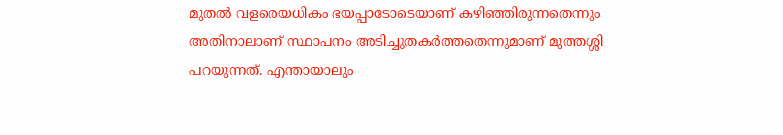മുതല്‍ വളരെയധികം ഭയപ്പാടോടെയാണ് കഴിഞ്ഞിരുന്നതെന്നും അതിനാലാണ് സ്ഥാപനം അടിച്ചുതകര്‍ത്തതെന്നുമാണ് മുത്തശ്ശി പറയുന്നത്. എന്തായാലും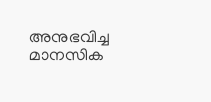അനുഭവിച്ച മാനസിക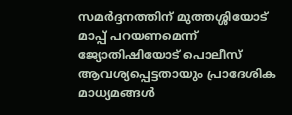സമര്‍ദ്ദനത്തിന് മുത്തശ്ശിയോട് മാപ്പ് പറയണമെന്ന് ജ്യോതിഷിയോട് പൊലീസ് ആവശ്യപ്പെട്ടതായും പ്രാദേശിക മാധ്യമങ്ങള്‍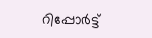റിപ്പോര്‍ട്ട്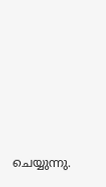ചെയ്യുന്നു.